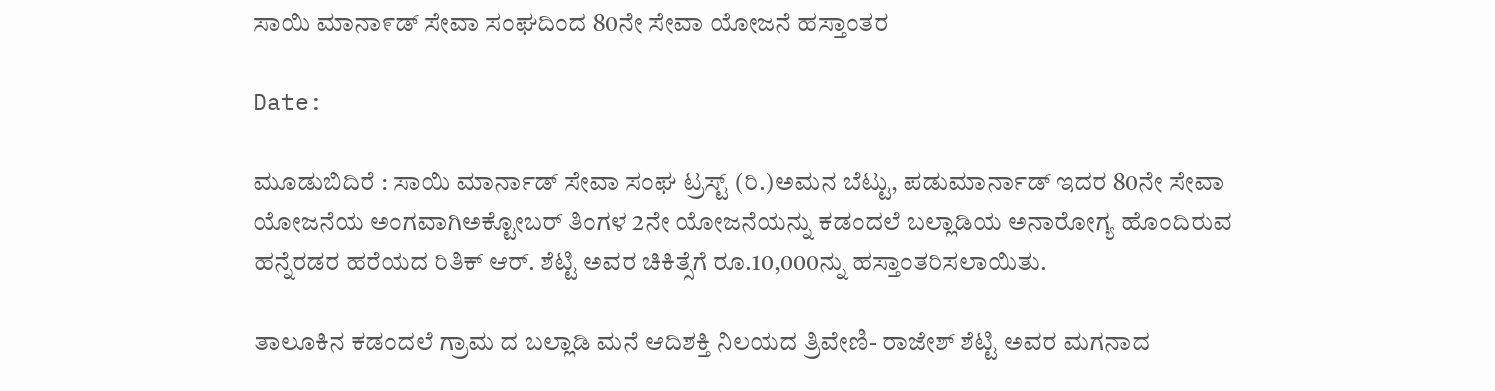ಸಾಯಿ ಮಾನಾ೯ಡ್ ಸೇವಾ ಸಂಘದಿಂದ 80ನೇ ಸೇವಾ ಯೋಜನೆ ಹಸ್ತಾಂತರ

Date:

ಮೂಡುಬಿದಿರೆ : ಸಾಯಿ ಮಾರ್ನಾಡ್ ಸೇವಾ ಸಂಘ ಟ್ರಸ್ಟ್ (ರಿ.)ಅಮನ ಬೆಟ್ಟು, ಪಡುಮಾರ್ನಾಡ್ ಇದರ 80ನೇ ಸೇವಾ ಯೋಜನೆಯ ಅಂಗವಾಗಿಅಕ್ಟೋಬರ್ ತಿಂಗಳ 2ನೇ ಯೋಜನೆಯನ್ನು ಕಡಂದಲೆ ಬಲ್ಲಾಡಿಯ ಅನಾರೋಗ್ಯ ಹೊಂದಿರುವ ಹನ್ನೆರಡರ ಹರೆಯದ ರಿತಿಕ್ ಆರ್. ಶೆಟ್ಟಿ ಅವರ ಚಿಕಿತ್ಸೆಗೆ ರೂ.10,000ನ್ನು ಹಸ್ತಾಂತರಿಸಲಾಯಿತು.

ತಾಲೂಕಿನ ಕಡಂದಲೆ ಗ್ರಾಮ ದ ಬಲ್ಲಾಡಿ ಮನೆ ಆದಿಶಕ್ತಿ ನಿಲಯದ ತ್ರಿವೇಣಿ- ರಾಜೇಶ್ ಶೆಟ್ಟಿ ಅವರ ಮಗನಾದ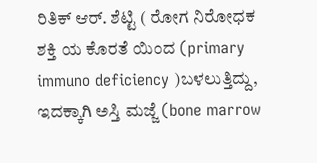ರಿತಿಕ್ ಆರ್. ಶೆಟ್ಟಿ ( ರೋಗ ನಿರೋಧಕ ಶಕ್ತಿ ಯ ಕೊರತೆ ಯಿಂದ (primary immuno deficiency )ಬಳಲುತ್ತಿದ್ದು, ಇದಕ್ಕಾಗಿ ಅಸ್ತಿ ಮಜ್ಜೆ (bone marrow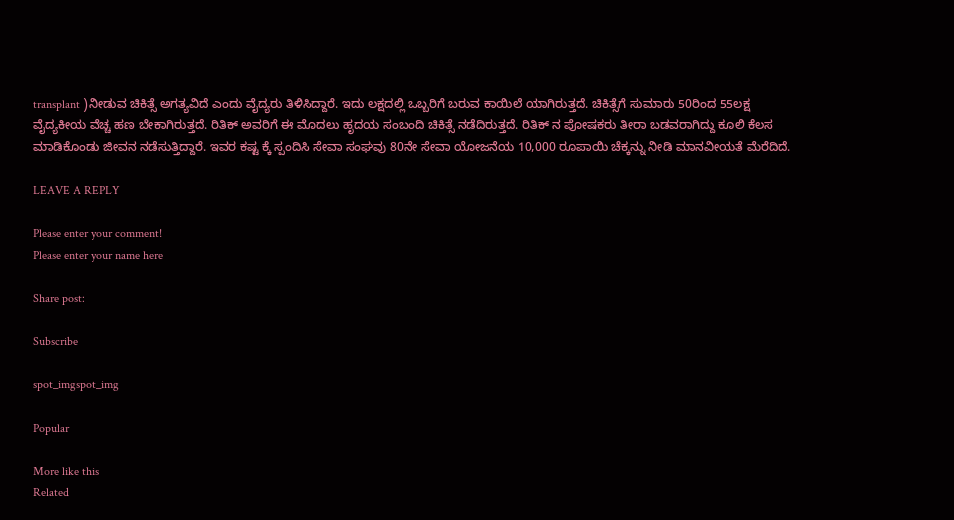transplant )ನೀಡುವ ಚಿಕಿತ್ಸೆ ಅಗತ್ಯವಿದೆ ಎಂದು ವೈದ್ಯರು ತಿಳಿಸಿದ್ದಾರೆ. ಇದು ಲಕ್ಷದಲ್ಲಿ ಒಬ್ಬರಿಗೆ ಬರುವ ಕಾಯಿಲೆ ಯಾಗಿರುತ್ತದೆ. ಚಿಕಿತ್ಸೆಗೆ ಸುಮಾರು 50ರಿಂದ 55ಲಕ್ಷ ವೈದ್ಯಕೀಯ ವೆಚ್ಚ ಹಣ ಬೇಕಾಗಿರುತ್ತದೆ. ರಿತಿಕ್ ಅವರಿಗೆ ಈ ಮೊದಲು ಹೃದಯ ಸಂಬಂದಿ ಚಿಕಿತ್ಸೆ ನಡೆದಿರುತ್ತದೆ. ರಿತಿಕ್ ನ ಪೋಷಕರು ತೀರಾ ಬಡವರಾಗಿದ್ದು ಕೂಲಿ ಕೆಲಸ ಮಾಡಿಕೊಂಡು ಜೀವನ ನಡೆಸುತ್ತಿದ್ದಾರೆ. ಇವರ ಕಷ್ಟ ಕ್ಕೆ ಸ್ಪಂದಿಸಿ ಸೇವಾ ಸಂಘವು 80ನೇ ಸೇವಾ ಯೋಜನೆಯ 10,000 ರೂಪಾಯಿ ಚೆಕ್ಕನ್ನು ನೀಡಿ ಮಾನವೀಯತೆ ಮೆರೆದಿದೆ.

LEAVE A REPLY

Please enter your comment!
Please enter your name here

Share post:

Subscribe

spot_imgspot_img

Popular

More like this
Related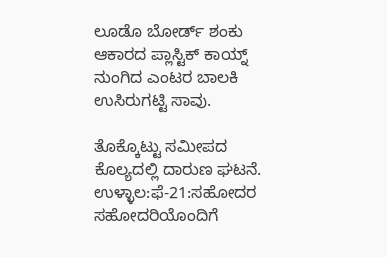ಲೂಡೊ ಬೋರ್ಡ್ ಶಂಕು ಆಕಾರದ ಪ್ಲಾಸ್ಟಿಕ್ ಕಾಯ್ನ್ ನುಂಗಿದ ಎಂಟರ ಬಾಲಕಿ ಉಸಿರುಗಟ್ಟಿ ಸಾವು.

ತೊಕ್ಕೊಟ್ಟು ಸಮೀಪದ ಕೊಲ್ಯದಲ್ಲಿ ದಾರುಣ ಘಟನೆ. ಉಳ್ಳಾಲ:ಫೆ-21:ಸಹೋದರ ಸಹೋದರಿಯೊಂದಿಗೆ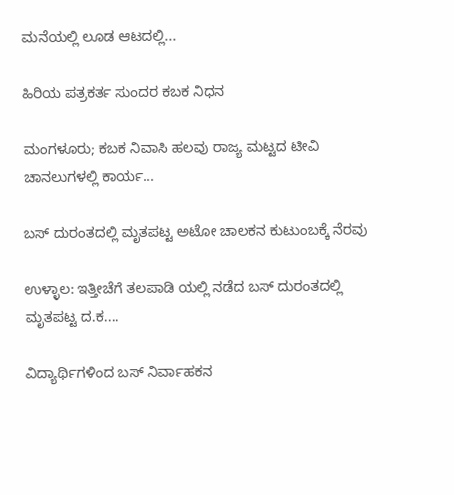ಮನೆಯಲ್ಲಿ ಲೂಡ ಆಟದಲ್ಲಿ...

ಹಿರಿಯ ಪತ್ರಕರ್ತ ಸುಂದರ ಕಬಕ ನಿಧನ

ಮಂಗಳೂರು; ಕಬಕ ನಿವಾಸಿ ಹಲವು ರಾಜ್ಯ ಮಟ್ಟದ ಟೀವಿ ಚಾನಲುಗಳಲ್ಲಿ ಕಾರ್ಯ...

ಬಸ್ ದುರಂತದಲ್ಲಿ ಮೃತಪಟ್ಟ ಅಟೋ ಚಾಲಕನ ಕುಟುಂಬಕ್ಕೆ ನೆರವು

ಉಳ್ಳಾಲ: ಇತ್ತೀಚೆಗೆ ತಲಪಾಡಿ ಯಲ್ಲಿ ನಡೆದ ಬಸ್ ದುರಂತದಲ್ಲಿ ಮೃತಪಟ್ಟ ದ.ಕ....

ವಿದ್ಯಾರ್ಥಿಗಳಿಂದ ಬಸ್ ನಿರ್ವಾಹಕನ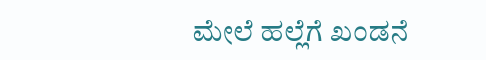ಮೇಲೆ ಹಲ್ಲೆಗೆ ಖಂಡನೆ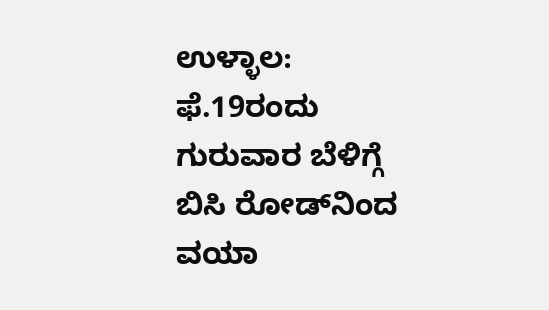ಉಳ್ಳಾಲ: ಫೆ.19ರಂದು ಗುರುವಾರ ಬೆಳಿಗ್ಗೆ ಬಿಸಿ ರೋಡ್‌ನಿಂದ ವಯಾ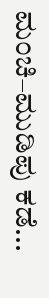ಮಂಚಿ–ಮುಡಿಪು ಕಡೆ...